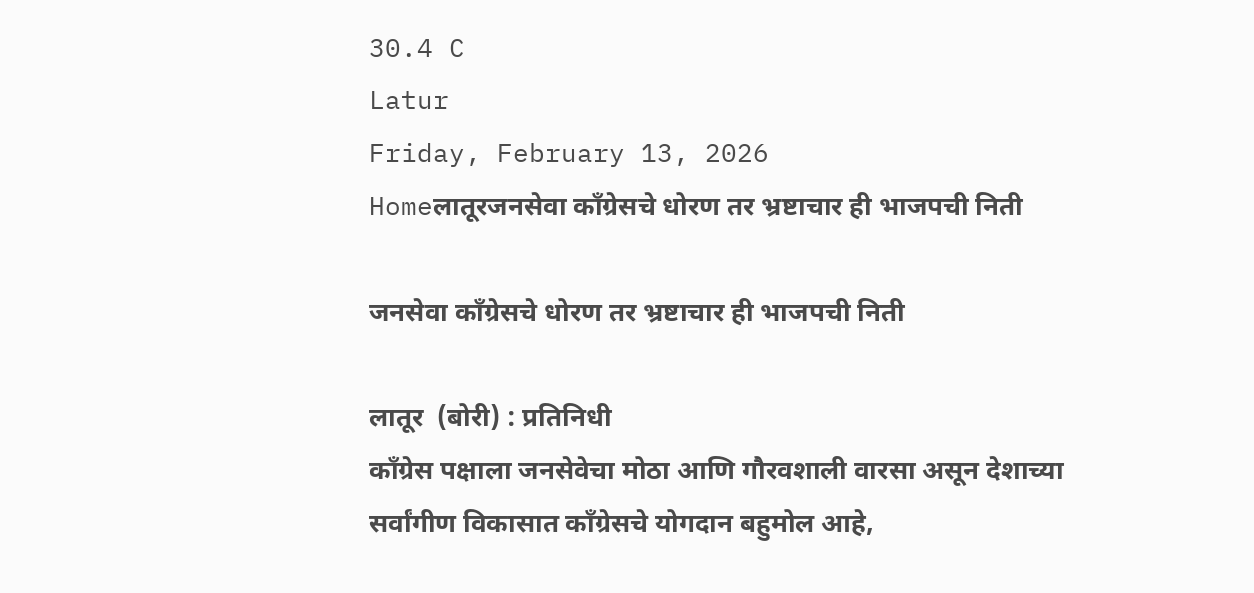30.4 C
Latur
Friday, February 13, 2026
Homeलातूरजनसेवा काँग्रेसचे धोरण तर भ्रष्टाचार ही भाजपची निती

जनसेवा काँग्रेसचे धोरण तर भ्रष्टाचार ही भाजपची निती

लातूर  (बोरी) : प्रतिनिधी
काँग्रेस पक्षाला जनसेवेचा मोठा आणि गौरवशाली वारसा असून देशाच्या सर्वांगीण विकासात काँग्रेसचे योगदान बहुमोल आहे,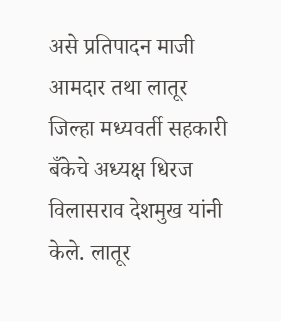असे प्रतिपादन माजी आमदार तथा लातूर जिल्हा मध्यवर्ती सहकारी बँकेचे अध्यक्ष धिरज विलासराव देशमुख यांनी केले. लातूर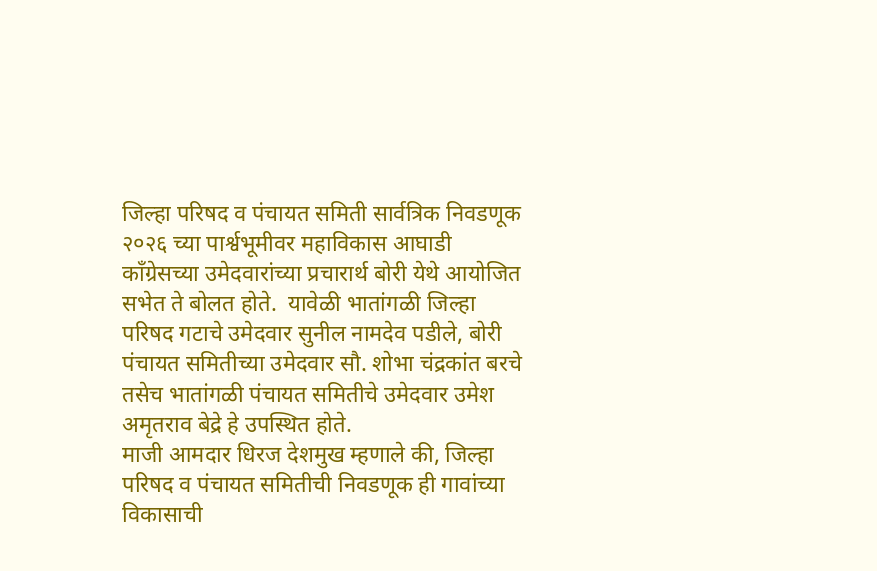जिल्हा परिषद व पंचायत समिती सार्वत्रिक निवडणूक २०२६ च्या पार्श्वभूमीवर महाविकास आघाडी काँग्रेसच्या उमेदवारांच्या प्रचारार्थ बोरी येथे आयोजित सभेत ते बोलत होते.  यावेळी भातांगळी जिल्हा परिषद गटाचे उमेदवार सुनील नामदेव पडीले, बोरी पंचायत समितीच्या उमेदवार सौ. शोभा चंद्रकांत बरचे तसेच भातांगळी पंचायत समितीचे उमेदवार उमेश अमृतराव बेद्रे हे उपस्थित होते.
माजी आमदार धिरज देशमुख म्हणाले की, जिल्हा परिषद व पंचायत समितीची निवडणूक ही गावांच्या विकासाची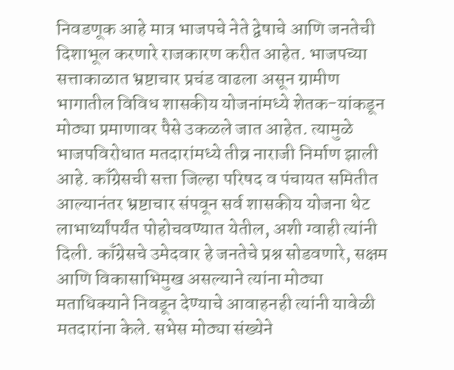निवडणूक आहे मात्र भाजपचे नेते द्वेषाचे आणि जनतेची दिशाभूल करणारे राजकारण करीत आहेत. भाजपच्या सत्ताकाळात भ्रष्टाचार प्रचंड वाढला असून ग्रामीण भागातील विविध शासकीय योजनांमध्ये शेतक-यांकडून मोठ्या प्रमाणावर पैसे उकळले जात आहेत. त्यामुळे भाजपविरोधात मतदारांमध्ये तीव्र नाराजी निर्माण झाली आहे. काँग्रेसची सत्ता जिल्हा परिषद व पंचायत समितीत आल्यानंतर भ्रष्टाचार संपवून सर्व शासकीय योजना थेट लाभार्थ्यांपर्यंत पोहोचवण्यात येतील, अशी ग्वाही त्यांनी दिली. काँग्रेसचे उमेदवार हे जनतेचे प्रश्न सोडवणारे, सक्षम आणि विकासाभिमुख असल्याने त्यांना मोठ्या मताधिक्याने निवडून देण्याचे आवाहनही त्यांनी यावेळी मतदारांना केले. सभेस मोठ्या संख्येने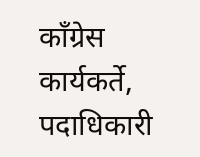काँग्रेस कार्यकर्ते, पदाधिकारी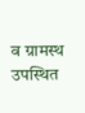व ग्रामस्थ उपस्थित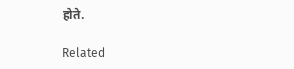होते.

Related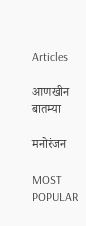Articles

आणखीन बातम्या

मनोरंजन

MOST POPULAR